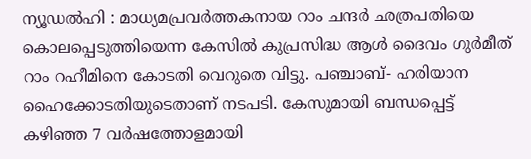ന്യൂഡൽഹി : മാധ്യമപ്രവർത്തകനായ റാം ചന്ദർ ഛത്രപതിയെ കൊലപ്പെടുത്തിയെന്ന കേസിൽ കുപ്രസിദ്ധ ആൾ ദൈവം ഗുർമീത് റാം റഹീമിനെ കോടതി വെറുതെ വിട്ടു. പഞ്ചാബ്- ഹരിയാന ഹൈക്കോടതിയുടെതാണ് നടപടി. കേസുമായി ബന്ധപ്പെട്ട് കഴിഞ്ഞ 7 വർഷത്തോളമായി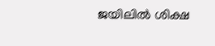ജയിലിൽ ശിക്ഷ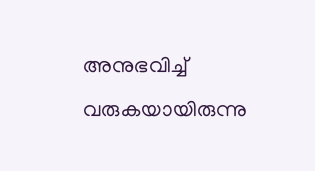അനുഭവിച്ച് വരുകയായിരുന്നു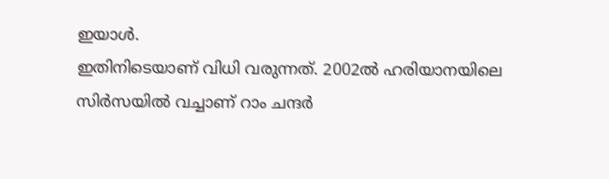ഇയാൾ.
ഇതിനിടെയാണ് വിധി വരുന്നത്. 2002ൽ ഹരിയാനയിലെ സിർസയിൽ വച്ചാണ് റാം ചന്ദർ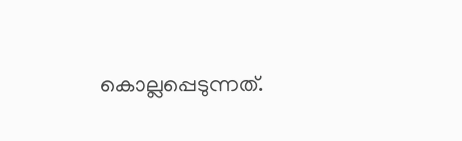കൊല്ലപ്പെടുന്നത്.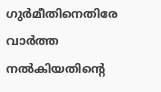ഗുർമീതിനെതിരേ വാർത്ത നൽകിയതിന്റെ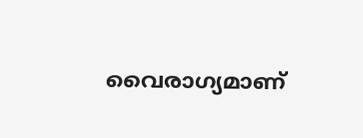വൈരാഗ്യമാണ്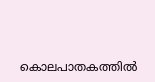കൊലപാതകത്തിൽ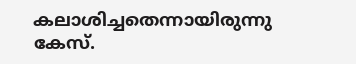കലാശിച്ചതെന്നായിരുന്നു കേസ്.